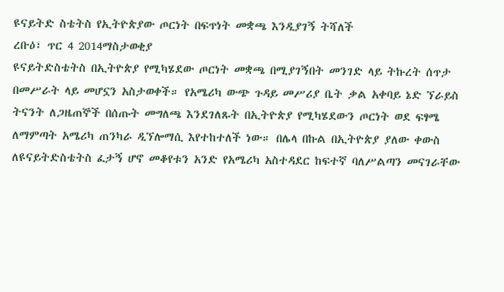ዩናይትድ ስቴትስ የኢትዮጵያው ጦርነት በፍጥነት መቋጫ እንዲያገኝ ትሻለች
ረቡዕ፣ ጥር 4 2014ማስታወቂያ
ዩናይትድስቴትስ በኢትዮጵያ የሚካሄደው ጦርነት መቋጫ በሚያገኝበት መንገድ ላይ ትኩረት ሰጥታ በመሥራት ላይ መሆኗን አስታወቀች። የአሜሪካ ውጭ ጉዳይ መሥሪያ ቤት ቃል አቀባይ ኔድ ኘራይስ ትናንት ለጋዜጠኞች በሰጡት መግለጫ እንደገለጹት በኢትዮጵያ የሚካሄደውን ጦርነት ወደ ፍፃሜ ለማምጣት አሜሪካ ጠንካራ ዲኘሎማሲ እየተከተለች ነው። በሌላ በኩል በኢትዮጵያ ያለው ቀውስ ለዩናይትድስቴትስ ፈታኝ ሆኖ መቆየቱን አንድ የአሜሪካ አስተዳደር ከፍተኛ ባለሥልጣን መናገራቸው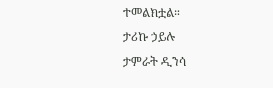ተመልክቷል።
ታሪኩ ኃይሉ
ታምራት ዲንሳ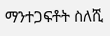ማንተጋፍቶት ስለሺ